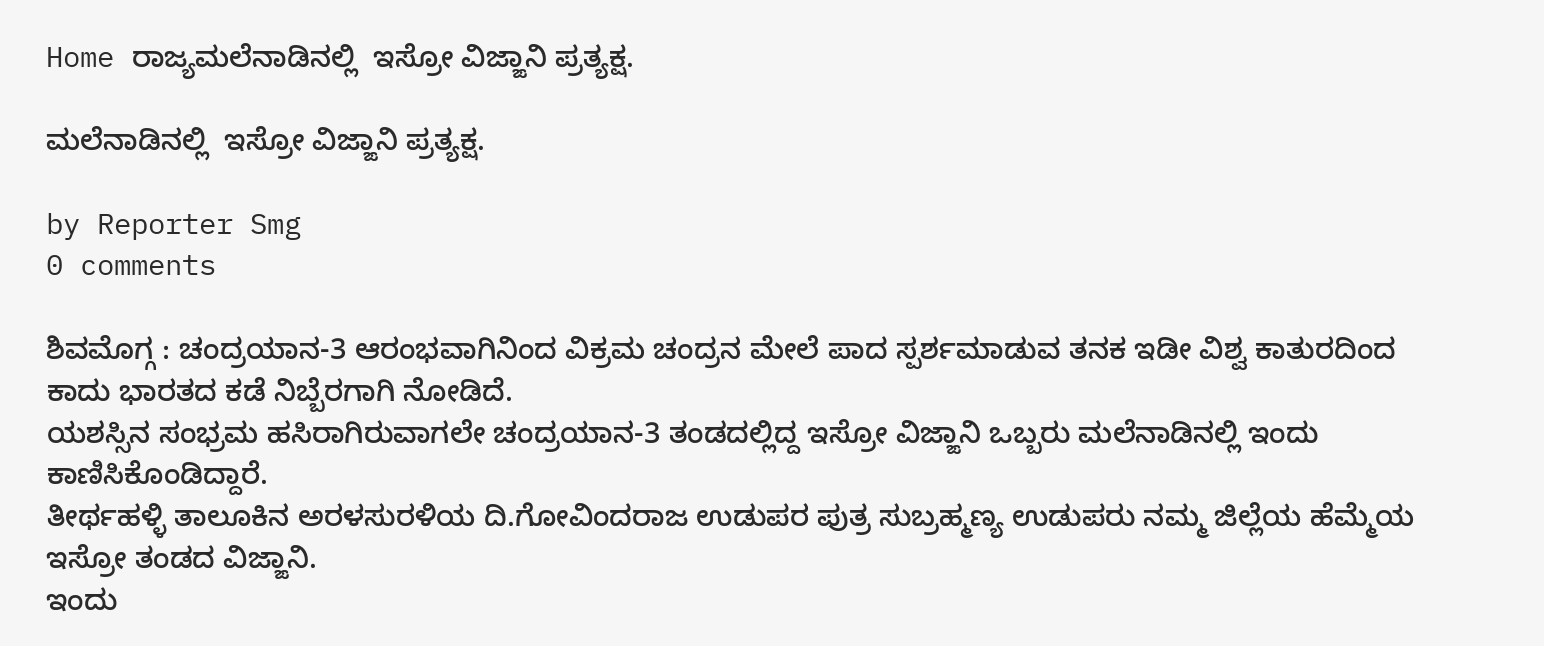Home ರಾಜ್ಯಮಲೆನಾಡಿನಲ್ಲಿ  ಇಸ್ರೋ ವಿಜ್ಙಾನಿ ಪ್ರತ್ಯಕ್ಷ.

ಮಲೆನಾಡಿನಲ್ಲಿ  ಇಸ್ರೋ ವಿಜ್ಙಾನಿ ಪ್ರತ್ಯಕ್ಷ.

by Reporter Smg
0 comments

ಶಿವಮೊಗ್ಗ : ಚಂದ್ರಯಾನ-3 ಆರಂಭವಾಗಿನಿಂದ ವಿಕ್ರಮ ಚಂದ್ರನ ಮೇಲೆ ಪಾದ ಸ್ಪರ್ಶಮಾಡುವ ತನಕ ಇಡೀ ವಿಶ್ವ ಕಾತುರದಿಂದ ಕಾದು ಭಾರತದ ಕಡೆ ನಿಬ್ಬೆರಗಾಗಿ ನೋಡಿದೆ.
ಯಶಸ್ಸಿನ ಸಂಭ್ರಮ ಹಸಿರಾಗಿರುವಾಗಲೇ ಚಂದ್ರಯಾನ-3 ತಂಡದಲ್ಲಿದ್ದ ಇಸ್ರೋ ವಿಜ್ಙಾನಿ ಒಬ್ಬರು ಮಲೆನಾಡಿನಲ್ಲಿ ಇಂದು ಕಾಣಿಸಿಕೊಂಡಿದ್ದಾರೆ.
ತೀರ್ಥಹಳ್ಳಿ ತಾಲೂಕಿನ ಅರಳಸುರಳಿಯ ದಿ.ಗೋವಿಂದರಾಜ ಉಡುಪರ ಪುತ್ರ ಸುಬ್ರಹ್ಮಣ್ಯ ಉಡುಪರು ನಮ್ಮ ಜಿಲ್ಲೆಯ ಹೆಮ್ಮೆಯ ಇಸ್ರೋ ತಂಡದ ವಿಜ್ಙಾನಿ.
ಇಂದು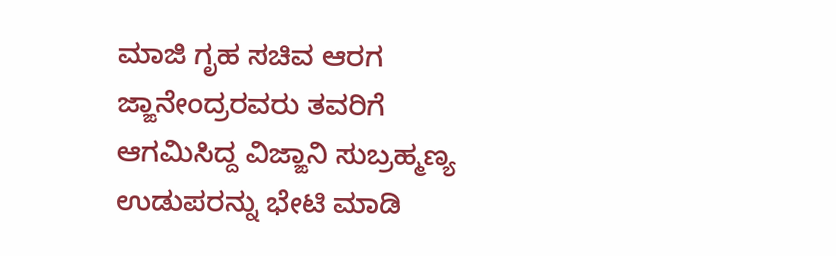ಮಾಜಿ ಗೃಹ ಸಚಿವ ಆರಗ ಜ್ಙಾನೇಂದ್ರರವರು ತವರಿಗೆ ಆಗಮಿಸಿದ್ದ ವಿಜ್ಙಾನಿ ಸುಬ್ರಹ್ಮಣ್ಯ ಉಡುಪರನ್ನು ಭೇಟಿ ಮಾಡಿ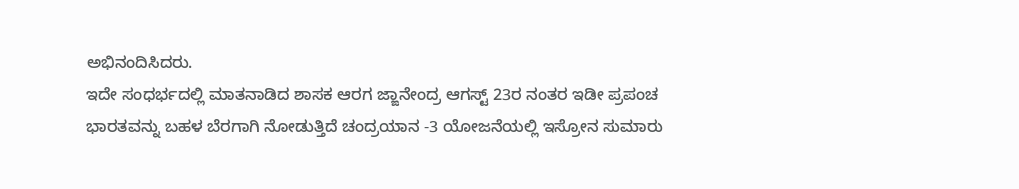ಅಭಿನಂದಿಸಿದರು.
ಇದೇ ಸಂಧರ್ಭದಲ್ಲಿ ಮಾತನಾಡಿದ ಶಾಸಕ ಆರಗ ಜ್ಙಾನೇಂದ್ರ ಆಗಸ್ಟ್ 23ರ ನಂತರ ಇಡೀ ಪ್ರಪಂಚ ಭಾರತವನ್ನು ಬಹಳ ಬೆರಗಾಗಿ ನೋಡುತ್ತಿದೆ ಚಂದ್ರಯಾನ -3 ಯೋಜನೆಯಲ್ಲಿ ಇಸ್ರೋನ ಸುಮಾರು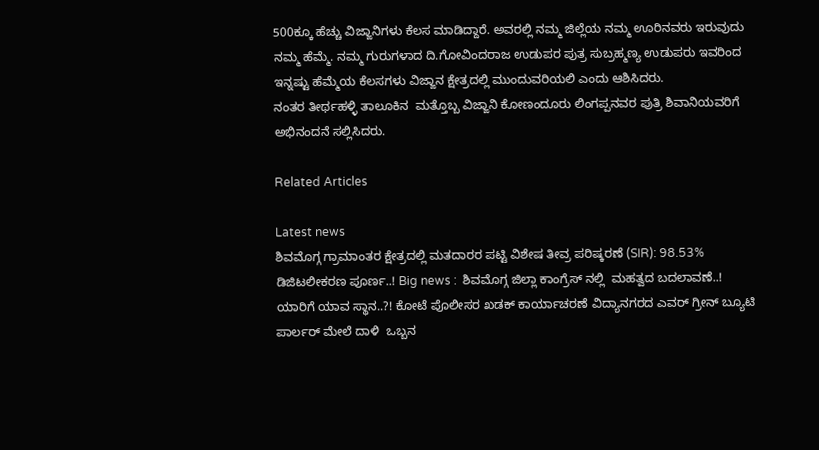500ಕ್ಕೂ ಹೆಚ್ಚು ವಿಜ್ಙಾನಿಗಳು ಕೆಲಸ ಮಾಡಿದ್ದಾರೆ. ಅವರಲ್ಲಿ ನಮ್ಮ ಜಿಲ್ಲೆಯ ನಮ್ಮ ಊರಿನವರು ಇರುವುದು ನಮ್ಮ ಹೆಮ್ಮೆ‌. ನಮ್ಮ ಗುರುಗಳಾದ ದಿ.ಗೋವಿಂದರಾಜ ಉಡುಪರ ಪುತ್ರ ಸುಬ್ರಹ್ಮಣ್ಯ ಉಡುಪರು ಇವರಿಂದ ಇನ್ನಷ್ಟು ಹೆಮ್ಮೆಯ ಕೆಲಸಗಳು ವಿಜ್ಙಾನ ಕ್ಷೇತ್ರದಲ್ಲಿ ಮುಂದುವರಿಯಲಿ ಎಂದು ಆಶಿಸಿದರು.
ನಂತರ ತೀರ್ಥಹಳ್ಳಿ ತಾಲೂಕಿನ  ಮತ್ತೊಬ್ಬ ವಿಜ್ಙಾನಿ ಕೋಣಂದೂರು ಲಿಂಗಪ್ಪನವರ ಪುತ್ರಿ ಶಿವಾನಿಯವರಿಗೆ ಅಭಿನಂದನೆ ಸಲ್ಲಿಸಿದರು.

Related Articles

Latest news
ಶಿವಮೊಗ್ಗ ಗ್ರಾಮಾಂತರ ಕ್ಷೇತ್ರದಲ್ಲಿ ಮತದಾರರ ಪಟ್ಟಿ ವಿಶೇಷ ತೀವ್ರ ಪರಿಷ್ಕರಣೆ (SIR): 98.53% ಡಿಜಿಟಲೀಕರಣ ಪೂರ್ಣ..! Big news :  ಶಿವಮೊಗ್ಗ ಜಿಲ್ಲಾ ಕಾಂಗ್ರೆಸ್ ನಲ್ಲಿ  ಮಹತ್ವದ ಬದಲಾವಣೆ..! ಯಾರಿಗೆ ಯಾವ ಸ್ಥಾನ..?! ಕೋಟೆ ಪೊಲೀಸರ ಖಡಕ್ ಕಾರ್ಯಾಚರಣೆ ವಿದ್ಯಾನಗರದ ಎವರ್ ಗ್ರೀನ್ ಬ್ಯೂಟಿ ಪಾರ್ಲರ್ ಮೇಲೆ ದಾಳಿ  ಒಬ್ಬನ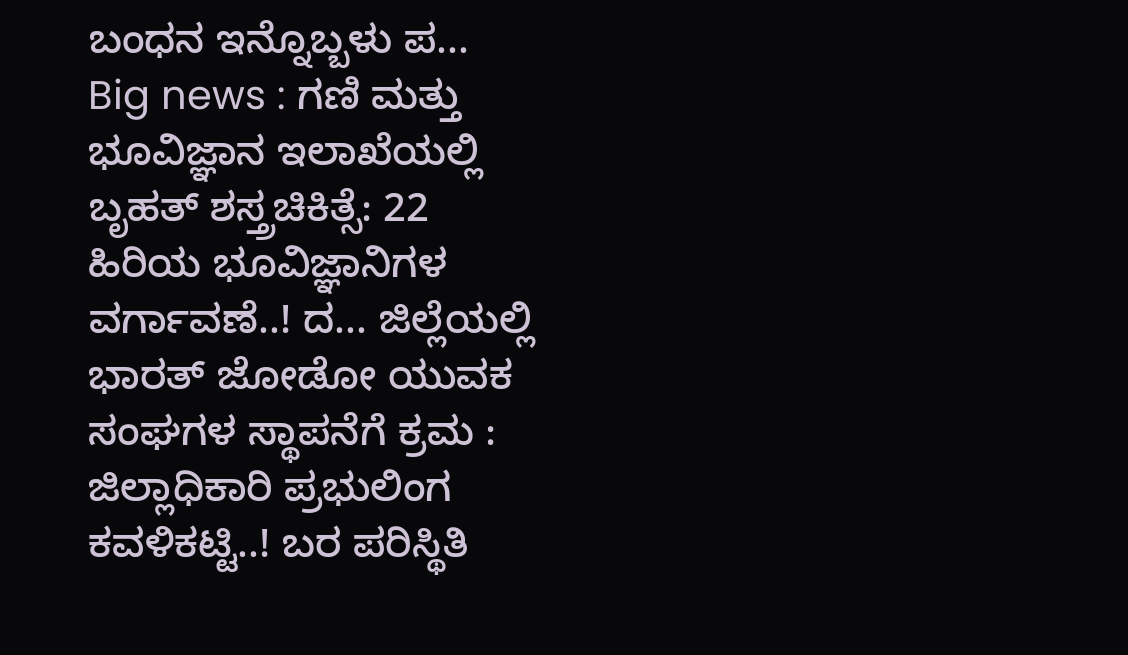ಬಂಧನ ಇನ್ನೊಬ್ಬಳು ಪ... Big news : ಗಣಿ ಮತ್ತು ಭೂವಿಜ್ಞಾನ ಇಲಾಖೆಯಲ್ಲಿ ಬೃಹತ್ ಶಸ್ತ್ರಚಿಕಿತ್ಸೆ: 22 ಹಿರಿಯ ಭೂವಿಜ್ಞಾನಿಗಳ ವರ್ಗಾವಣೆ..! ದ... ಜಿಲ್ಲೆಯಲ್ಲಿ ಭಾರತ್ ಜೋಡೋ ಯುವಕ ಸಂಘಗಳ ಸ್ಥಾಪನೆಗೆ ಕ್ರಮ : ಜಿಲ್ಲಾಧಿಕಾರಿ ಪ್ರಭುಲಿಂಗ ಕವಳಿಕಟ್ಟಿ..! ಬರ ಪರಿಸ್ಥಿತಿ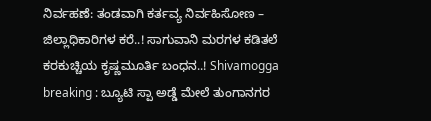ನಿರ್ವಹಣೆ: ತಂಡವಾಗಿ ಕರ್ತವ್ಯ ನಿರ್ವಹಿಸೋಣ – ಜಿಲ್ಲಾಧಿಕಾರಿಗಳ ಕರೆ..! ಸಾಗುವಾನಿ ಮರಗಳ ಕಡಿತಲೆ ಕರಕುಚ್ಚಿಯ ಕೃಷ್ಣಮೂರ್ತಿ ಬಂಧನ..! Shivamogga breaking : ಬ್ಯೂಟಿ ಸ್ಪಾ ಅಡ್ಡೆ ಮೇಲೆ ತುಂಗಾನಗರ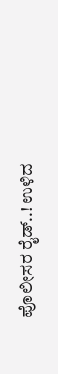ಪೊಲೀಸರ ರೈಡ್..! ಉಳಿದ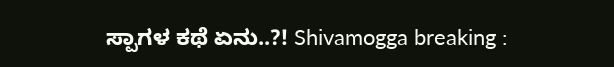ಸ್ಪಾಗಳ ಕಥೆ ಏನು..?! Shivamogga breaking :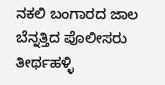ನಕಲಿ ಬಂಗಾರದ ಜಾಲ ಬೆನ್ನತ್ತಿದ ಪೊಲೀಸರು ತೀರ್ಥಹಳ್ಳಿ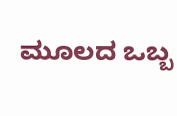ಮೂಲದ ಒಬ್ಬ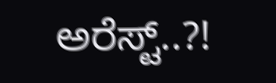ಅರೆಸ್ಟ್..?!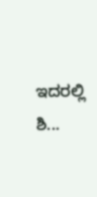ಇದರಲ್ಲಿ ಶಿ...